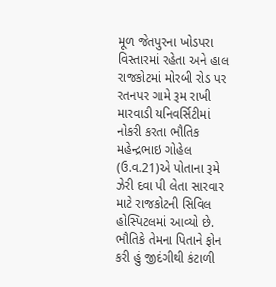મૂળ જેતપુરના ખોડપરા વિસ્તારમાં રહેતા અને હાલ રાજકોટમાં મોરબી રોડ પર રતનપર ગામે રૂમ રાખી મારવાડી યનિવર્સિટીમાં નોકરી કરતા ભૌતિક મહેન્દ્રભાઇ ગોહેલ (ઉ.વ.21)એ પોતાના રૂમે ઝેરી દવા પી લેતા સારવાર માટે રાજકોટની સિવિલ હોસ્પિટલમાં આવ્યો છે. ભૌતિકે તેમના પિતાને ફોન કરી હું જીદંગીથી કંટાળી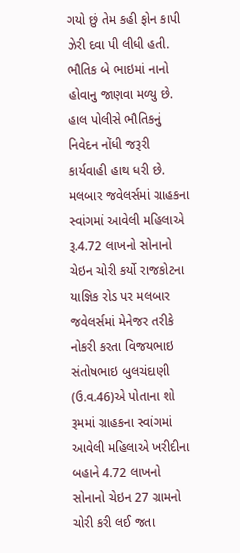ગયો છું તેમ કહી ફોન કાપી ઝેરી દવા પી લીધી હતી. ભૌતિક બે ભાઇમાં નાનો હોવાનુ જાણવા મળ્યુ છે. હાલ પોલીસે ભૌતિકનું નિવેદન નોંધી જરૂરી કાર્યવાહી હાથ ધરી છે.
મલબાર જવેલર્સમાં ગ્રાહકના સ્વાંગમાં આવેલી મહિલાએ રૂ.4.72 લાખનો સોનાનો ચેઇન ચોરી કર્યો રાજકોટના યાજ્ઞિક રોડ પર મલબાર જવેલર્સમાં મેનેજર તરીકે નોકરી કરતા વિજયભાઇ સંતોષભાઇ બુલચંદાણી (ઉ.વ.46)એ પોતાના શો રૂમમાં ગ્રાહકના સ્વાંગમાં આવેલી મહિલાએ ખરીદીના બહાને 4.72 લાખનો સોનાનો ચેઇન 27 ગ્રામનો ચોરી કરી લઈ જતા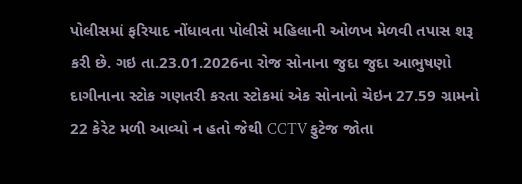પોલીસમાં ફરિયાદ નોંધાવતા પોલીસે મહિલાની ઓળખ મેળવી તપાસ શરૂ કરી છે. ગઇ તા.23.01.2026ના રોજ સોનાના જુદા જુદા આભુષણો દાગીનાના સ્ટોક ગણતરી કરતા સ્ટોકમાં એક સોનાનો ચેઇન 27.59 ગ્રામનો 22 કેરેટ મળી આવ્યો ન હતો જેથી CCTV ફુટેજ જોતા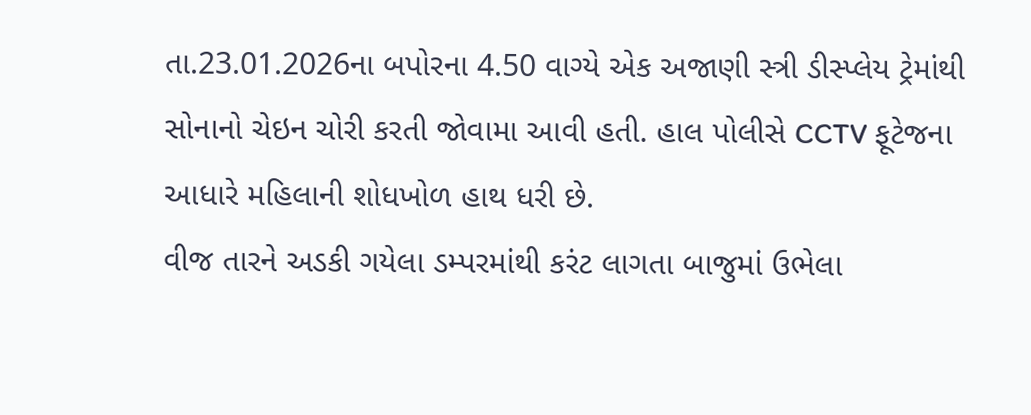તા.23.01.2026ના બપોરના 4.50 વાગ્યે એક અજાણી સ્ત્રી ડીસ્પ્લેય ટ્રેમાંથી સોનાનો ચેઇન ચોરી કરતી જોવામા આવી હતી. હાલ પોલીસે CCTV ફૂટેજના આધારે મહિલાની શોધખોળ હાથ ધરી છે.
વીજ તારને અડકી ગયેલા ડમ્પરમાંથી કરંટ લાગતા બાજુમાં ઉભેલા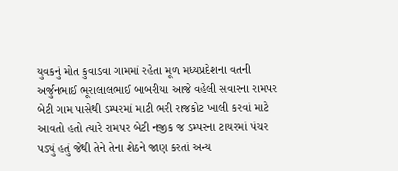યુવકનું મોત કુવાડવા ગામમાં રહેતા મૂળ મધ્યપ્રદેશના વતની અર્જુનભાઈ ભૂરાલાલભાઈ બાબરીયા આજે વહેલી સવારના રામપર બેટી ગામ પાસેથી ડમ્પરમાં માટી ભરી રાજકોટ ખાલી કરવાં માટે આવતો હતો ત્યારે રામપર બેટી નજીક જ ડમ્પરના ટાયરમાં પંચર પડ્યું હતું જેથી તેને તેના શેઠને જાણ કરતાં અન્ય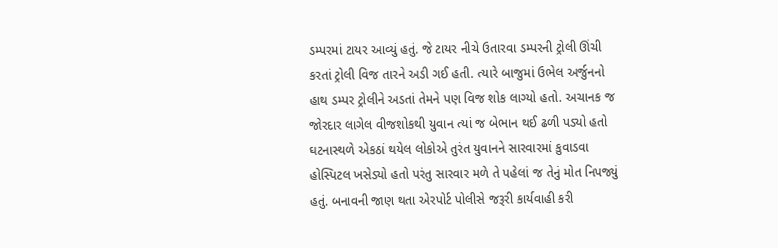ડમ્પરમાં ટાયર આવ્યું હતું. જે ટાયર નીચે ઉતારવા ડમ્પરની ટ્રોલી ઊંચી કરતાં ટ્રોલી વિજ તારને અડી ગઈ હતી. ત્યારે બાજુમાં ઉભેલ અર્જુનનો હાથ ડમ્પર ટ્રોલીને અડતાં તેમને પણ વિજ શોક લાગ્યો હતો. અચાનક જ જોરદાર લાગેલ વીજશોકથી યુવાન ત્યાં જ બેભાન થઈ ઢળી પડ્યો હતો ઘટનાસ્થળે એકઠાં થયેલ લોકોએ તુરંત યુવાનને સારવારમાં કુવાડવા હોસ્પિટલ ખસેડ્યો હતો પરંતુ સારવાર મળે તે પહેલાં જ તેનું મોત નિપજ્યું હતું. બનાવની જાણ થતા એરપોર્ટ પોલીસે જરૂરી કાર્યવાહી કરી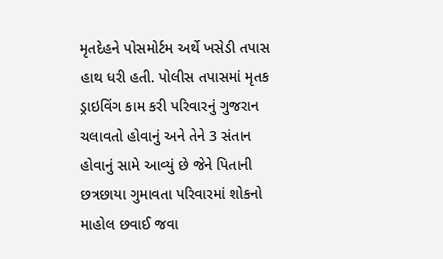મૃતદેહને પોસમોર્ટમ અર્થે ખસેડી તપાસ હાથ ધરી હતી. પોલીસ તપાસમાં મૃતક ડ્રાઇવિંગ કામ કરી પરિવારનું ગુજરાન ચલાવતો હોવાનું અને તેને 3 સંતાન હોવાનું સામે આવ્યું છે જેને પિતાની છત્રછાયા ગુમાવતા પરિવારમાં શોકનો માહોલ છવાઈ જવા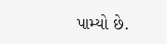પામ્યો છે.